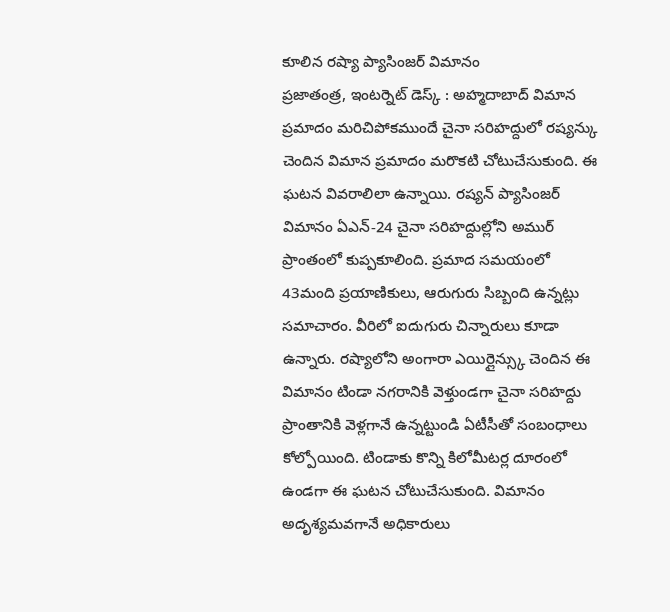కూలిన రష్యా ప్యాసింజర్ విమానం
ప్రజాతంత్ర, ఇంటర్నెట్ డెస్క్ : అహ్మదాబాద్ విమాన ప్రమాదం మరిచిపోకముందే చైనా సరిహద్దులో రష్యన్కు చెందిన విమాన ప్రమాదం మరొకటి చోటుచేసుకుంది. ఈ ఘటన వివరాలిలా ఉన్నాయి. రష్యన్ ప్యాసింజర్ విమానం ఏఎన్-24 చైనా సరిహద్దుల్లోని అముర్ ప్రాంతంలో కుప్పకూలింది. ప్రమాద సమయంలో 43మంది ప్రయాణికులు, ఆరుగురు సిబ్బంది ఉన్నట్లు సమాచారం. వీరిలో ఐదుగురు చిన్నారులు కూడా ఉన్నారు. రష్యాలోని అంగారా ఎయిర్లైన్స్కు చెందిన ఈ విమానం టిండా నగరానికి వెళ్తుండగా చైనా సరిహద్దు ప్రాంతానికి వెళ్లగానే ఉన్నట్టుండి ఏటీసీతో సంబంధాలు కోల్పోయింది. టిండాకు కొన్ని కిలోమీటర్ల దూరంలో ఉండగా ఈ ఘటన చోటుచేసుకుంది. విమానం అదృశ్యమవగానే అధికారులు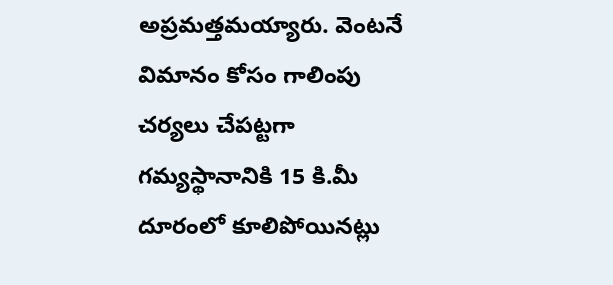అప్రమత్తమయ్యారు. వెంటనే విమానం కోసం గాలింపు చర్యలు చేపట్టగా గమ్యస్థానానికి 15 కి.మీ దూరంలో కూలిపోయినట్లు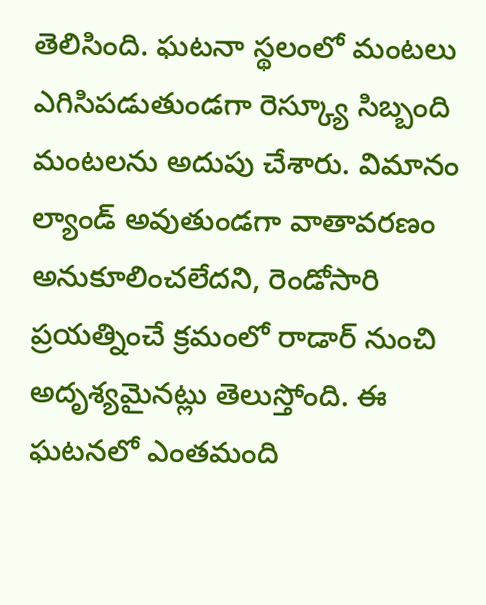తెలిసింది. ఘటనా స్థలంలో మంటలు ఎగిసిపడుతుండగా రెస్క్యూ సిబ్బంది మంటలను అదుపు చేశారు. విమానం ల్యాండ్ అవుతుండగా వాతావరణం అనుకూలించలేదని, రెండోసారి ప్రయత్నించే క్రమంలో రాడార్ నుంచి అదృశ్యమైనట్లు తెలుస్తోంది. ఈ ఘటనలో ఎంతమంది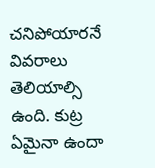చనిపోయారనే వివరాలు తెలియాల్సి ఉంది. కుట్ర ఏమైనా ఉందా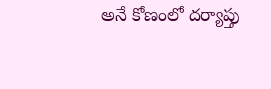అనే కోణంలో దర్యాప్తు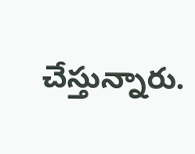చేస్తున్నారు.